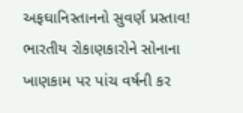અફઘાનિસ્તાનનો સુવર્ણ પ્રસ્તાવ! ભારતીય રોકાણકારોને સોનાના ખાણકામ પર પાંચ વર્ષની કર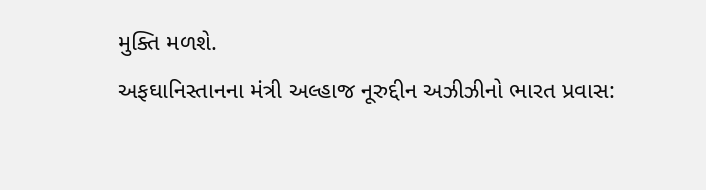મુક્તિ મળશે.
અફઘાનિસ્તાનના મંત્રી અલ્હાજ નૂરુદ્દીન અઝીઝીનો ભારત પ્રવાસ: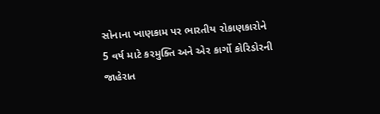સોનાના ખાણકામ પર ભારતીય રોકાણકારોને 5 વર્ષ માટે કરમુક્તિ અને એર કાર્ગો કોરિડોરની જાહેરાત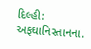દિલ્હી: અફઘાનિસ્તાનના.